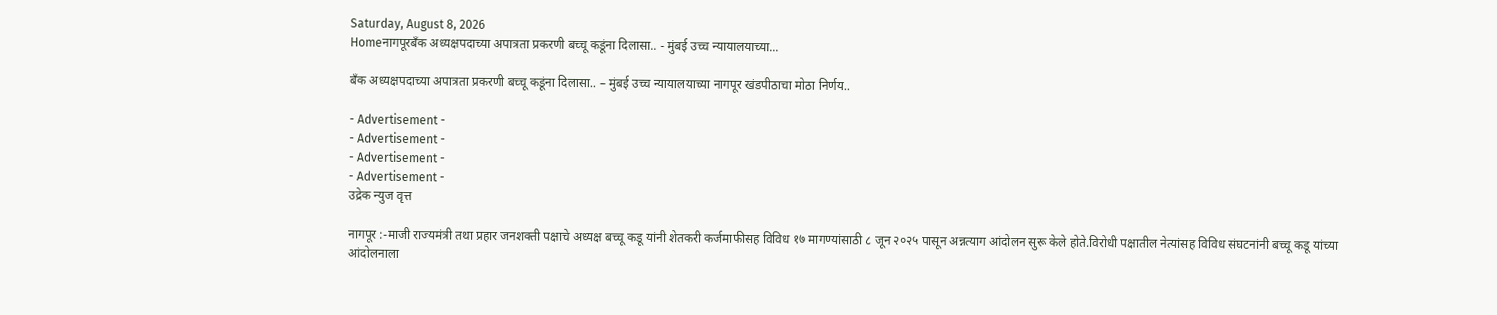Saturday, August 8, 2026
Homeनागपूरबँक अध्यक्षपदाच्या अपात्रता प्रकरणी बच्चू कडूंना दिलासा.. - मुंबई उच्च न्यायालयाच्या...

बँक अध्यक्षपदाच्या अपात्रता प्रकरणी बच्चू कडूंना दिलासा.. – मुंबई उच्च न्यायालयाच्या नागपूर खंडपीठाचा मोठा निर्णय..

- Advertisement -
- Advertisement -
- Advertisement -
- Advertisement -
उद्रेक न्युज वृत्त

नागपूर :-माजी राज्यमंत्री तथा प्रहार जनशक्ती पक्षाचे अध्यक्ष बच्चू कडू यांनी शेतकरी कर्जमाफीसह विविध १७ मागण्यांसाठी ८ जून २०२५ पासून अन्नत्याग आंदोलन सुरू केले होते.विरोधी पक्षातील नेत्यांसह विविध संघटनांनी बच्चू कडू यांच्या आंदोलनाला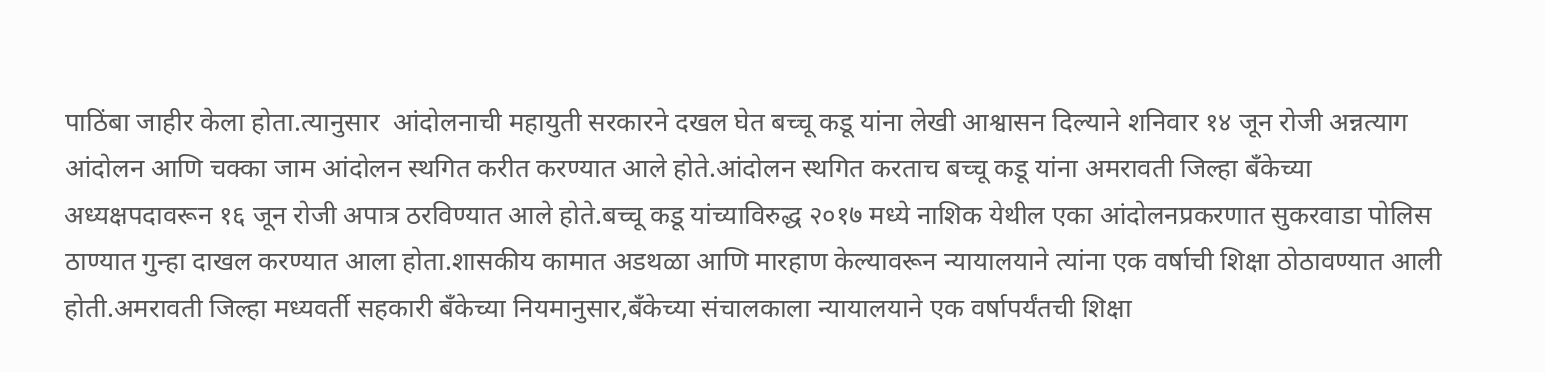पाठिंबा जाहीर केला होता.त्यानुसार  आंदोलनाची महायुती सरकारने दखल घेत बच्चू कडू यांना लेखी आश्वासन दिल्याने शनिवार १४ जून रोजी अन्नत्याग आंदोलन आणि चक्का जाम आंदोलन स्थगित करीत करण्यात आले होते.आंदोलन स्थगित करताच बच्चू कडू यांना अमरावती जिल्हा बँकेच्या अध्यक्षपदावरून १६ जून रोजी अपात्र ठरविण्यात आले होते.बच्चू कडू यांच्याविरुद्ध २०१७ मध्ये नाशिक येथील एका आंदोलनप्रकरणात सुकरवाडा पोलिस ठाण्यात गुन्हा दाखल करण्यात आला होता.शासकीय कामात अडथळा आणि मारहाण केल्यावरून न्यायालयाने त्यांना एक वर्षाची शिक्षा ठोठावण्यात आली होती.अमरावती जिल्हा मध्यवर्ती सहकारी बँकेच्या नियमानुसार,बँकेच्या संचालकाला न्यायालयाने एक वर्षापर्यंतची शिक्षा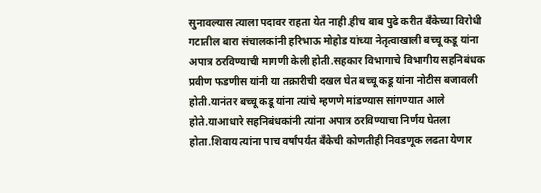सुनावल्यास त्याला पदावर राहता येत नाही.हीच बाब पुढे करीत बँकेच्या विरोधी गटातील बारा संचालकांनी हरिभाऊ मोहोड यांच्या नेतृत्वाखाली बच्चू कडू यांना अपात्र ठरविण्याची मागणी केली होती.सहकार विभागाचे विभागीय सहनिबंधक प्रवीण फडणीस यांनी या तक्रारीची दखल घेत बच्चू कडू यांना नोटीस बजावली होती.यानंतर बच्चू कडू यांना त्यांचे म्हणणे मांडण्यास सांगण्यात आले होते.याआधारे सहनिबंधकांनी त्यांना अपात्र ठरविण्याचा निर्णय घेतला होता.शिवाय त्यांना पाच वर्षांपर्यंत बँकेची कोणतीही निवडणूक लढता येणार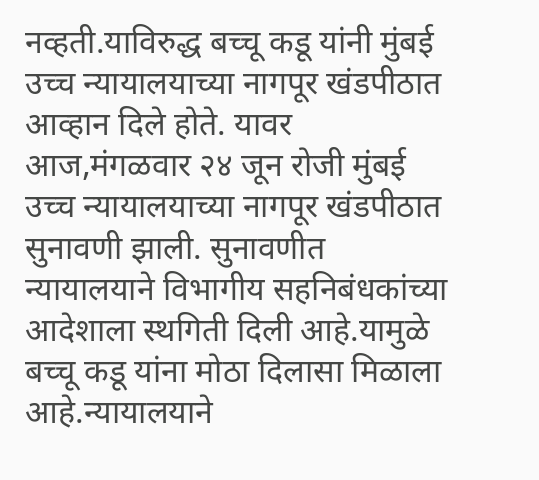नव्हती.याविरुद्ध बच्चू कडू यांनी मुंबई उच्च न्यायालयाच्या नागपूर खंडपीठात आव्हान दिले होते. यावर आज,मंगळवार २४ जून रोजी मुंबई उच्च न्यायालयाच्या नागपूर खंडपीठात सुनावणी झाली. सुनावणीत न्यायालयाने विभागीय सहनिबंधकांच्या आदेशाला स्थगिती दिली आहे.यामुळे बच्चू कडू यांना मोठा दिलासा मिळाला आहे.न्यायालयाने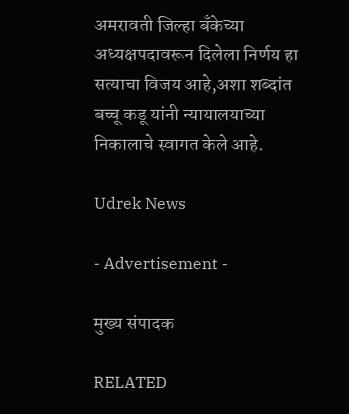अमरावती जिल्हा बँकेच्या अध्यक्षपदावरून दिलेला निर्णय हा सत्याचा विजय आहे,अशा शब्दांत बच्चू कडू यांनी न्यायालयाच्या निकालाचे स्वागत केले आहे.

Udrek News

- Advertisement -

मुख्य संपादक

RELATED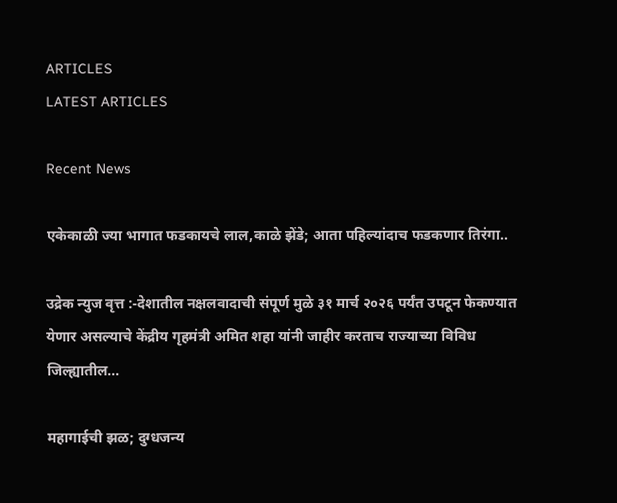ARTICLES
LATEST ARTICLES

Recent News

एकेकाळी ज्या भागात फडकायचे लाल,काळे झेंडे; आता पहिल्यांदाच फडकणार तिरंगा..

उद्रेक न्युज वृत्त :-देशातील नक्षलवादाची संपूर्ण मुळे ३१ मार्च २०२६ पर्यंत उपटून फेकण्यात येणार असल्याचे केंद्रीय गृहमंत्री अमित शहा यांनी जाहीर करताच राज्याच्या विविध जिल्ह्यातील...

महागाईची झळ; दुग्धजन्य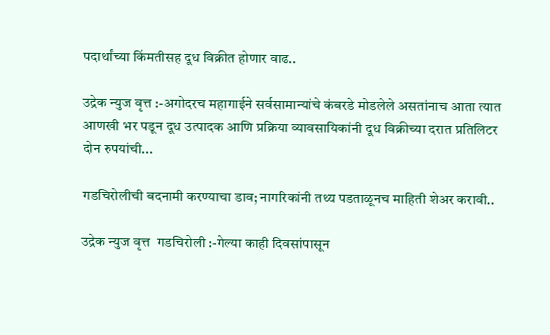पदार्थांच्या किंमतीसह दूध विक्रीत होणार वाढ..

उद्रेक न्युज वृत्त :-अगोदरच महागाईने सर्वसामान्यांचे कंबरडे मोडलेले असतांनाच आता त्यात आणखी भर पडून दूध उत्पादक आणि प्रक्रिया व्यावसायिकांनी दूध विक्रीच्या दरात प्रतिलिटर दोन रुपयांची...

गडचिरोलीची बदनामी करण्याचा डाव; नागरिकांनी तथ्य पडताळूनच माहिती शेअर करावी..

उद्रेक न्युज वृत्त  गडचिरोली :-गेल्या काही दिवसांपासून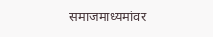समाजमाध्यमांवर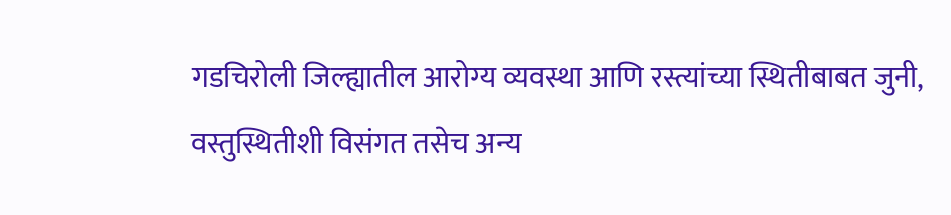गडचिरोली जिल्ह्यातील आरोग्य व्यवस्था आणि रस्त्यांच्या स्थितीबाबत जुनी, वस्तुस्थितीशी विसंगत तसेच अन्य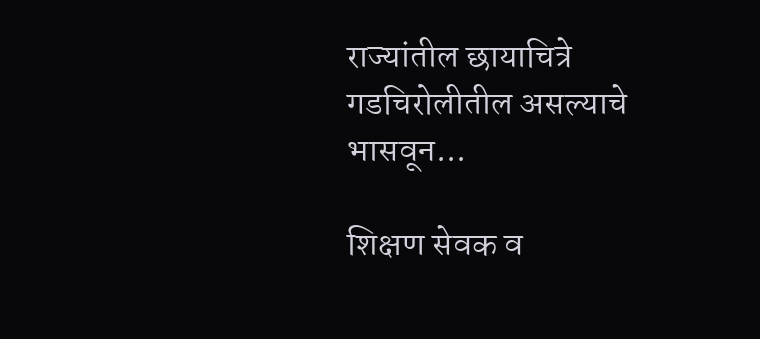राज्यांतील छायाचित्रे गडचिरोलीतील असल्याचे भासवून...

शिक्षण सेवक व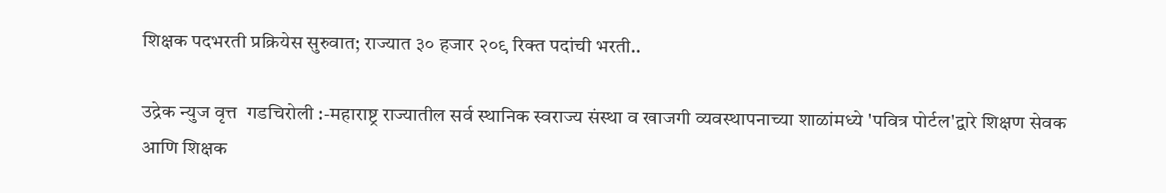शिक्षक पदभरती प्रक्रियेस सुरुवात; राज्यात ३० हजार २०९ रिक्त पदांची भरती..

उद्रेक न्युज वृत्त  गडचिरोली :-महाराष्ट्र राज्यातील सर्व स्थानिक स्वराज्य संस्था व खाजगी व्यवस्थापनाच्या शाळांमध्ये 'पवित्र पोर्टल'द्वारे शिक्षण सेवक आणि शिक्षक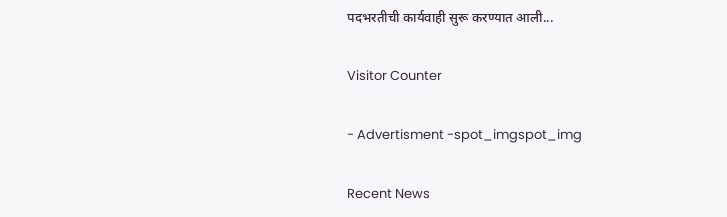पदभरतीची कार्यवाही सुरू करण्यात आली...

Visitor Counter

- Advertisment -spot_imgspot_img

Recent News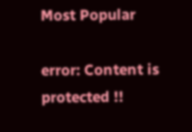Most Popular

error: Content is protected !!